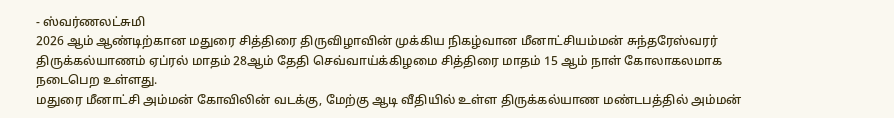- ஸ்வர்ணலட்சுமி
2026 ஆம் ஆண்டிற்கான மதுரை சித்திரை திருவிழாவின் முக்கிய நிகழ்வான மீனாட்சியம்மன் சுந்தரேஸ்வரர் திருக்கல்யாணம் ஏப்ரல் மாதம் 28ஆம் தேதி செவ்வாய்க்கிழமை சித்திரை மாதம் 15 ஆம் நாள் கோலாகலமாக நடைபெற உள்ளது.
மதுரை மீனாட்சி அம்மன் கோவிலின் வடக்கு, மேற்கு ஆடி வீதியில் உள்ள திருக்கல்யாண மண்டபத்தில் அம்மன்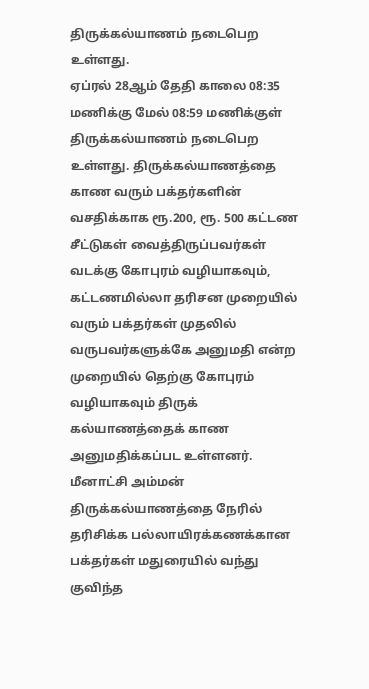திருக்கல்யாணம் நடைபெற உள்ளது.
ஏப்ரல் 28ஆம் தேதி காலை 08:35 மணிக்கு மேல் 08:59 மணிக்குள் திருக்கல்யாணம் நடைபெற உள்ளது. திருக்கல்யாணத்தை காண வரும் பக்தர்களின் வசதிக்காக ரூ.200, ரூ. 500 கட்டண சீட்டுகள் வைத்திருப்பவர்கள் வடக்கு கோபுரம் வழியாகவும், கட்டணமில்லா தரிசன முறையில் வரும் பக்தர்கள் முதலில் வருபவர்களுக்கே அனுமதி என்ற முறையில் தெற்கு கோபுரம் வழியாகவும் திருக் கல்யாணத்தைக் காண அனுமதிக்கப்பட உள்ளனர்.
மீனாட்சி அம்மன் திருக்கல்யாணத்தை நேரில் தரிசிக்க பல்லாயிரக்கணக்கான பக்தர்கள் மதுரையில் வந்து குவிந்த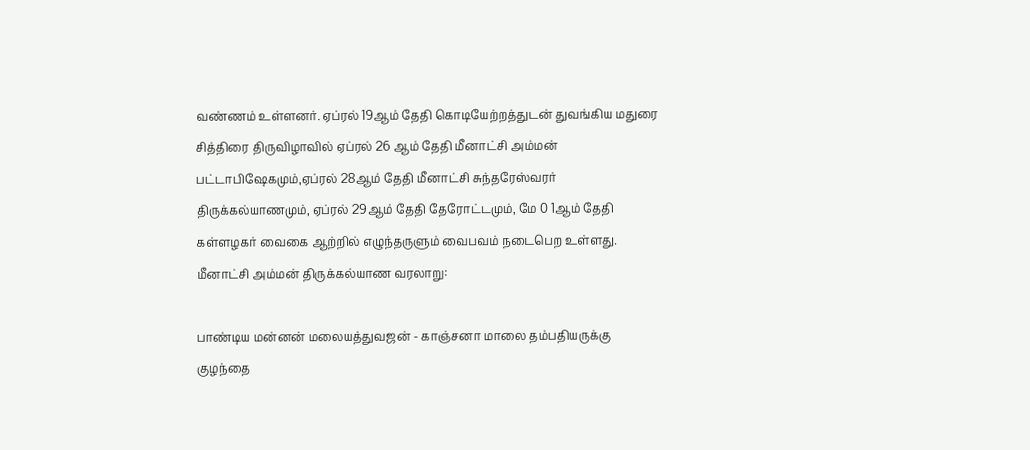வண்ணம் உள்ளனர். ஏப்ரல் 19ஆம் தேதி கொடியேற்றத்துடன் துவங்கிய மதுரை சித்திரை திருவிழாவில் ஏப்ரல் 26 ஆம் தேதி மீனாட்சி அம்மன் பட்டாபிஷேகமும்,ஏப்ரல் 28ஆம் தேதி மீனாட்சி சுந்தரேஸ்வரர் திருக்கல்யாணமும், ஏப்ரல் 29ஆம் தேதி தேரோட்டமும், மே 0 1ஆம் தேதி கள்ளழகர் வைகை ஆற்றில் எழுந்தருளும் வைபவம் நடைபெற உள்ளது.
மீனாட்சி அம்மன் திருக்கல்யாண வரலாறு:

பாண்டிய மன்னன் மலையத்துவஜன் - காஞ்சனா மாலை தம்பதியருக்கு குழந்தை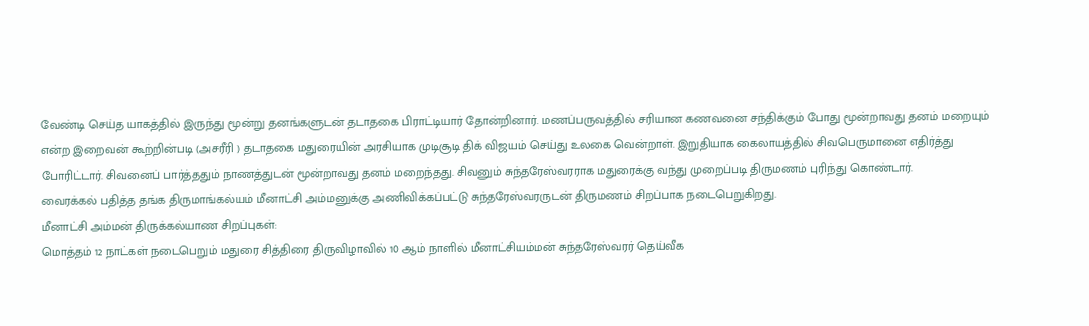வேண்டி செய்த யாகத்தில் இருந்து மூன்று தனங்களுடன் தடாதகை பிராட்டியார் தோன்றினார். மணப்பருவத்தில் சரியான கணவனை சந்திக்கும் போது மூன்றாவது தனம் மறையும் என்ற இறைவன் கூற்றின்படி (அசரீரி ) தடாதகை மதுரையின் அரசியாக முடிசூடி திக் விஜயம் செய்து உலகை வென்றாள். இறுதியாக கைலாயத்தில் சிவபெருமானை எதிர்த்து போரிட்டார். சிவனைப் பார்த்ததும் நாணத்துடன் மூன்றாவது தனம் மறைந்தது. சிவனும் சுந்தரேஸ்வரராக மதுரைக்கு வந்து முறைப்படி திருமணம் புரிந்து கொண்டார்.
வைரக்கல் பதித்த தங்க திருமாங்கல்யம் மீனாட்சி அம்மனுக்கு அணிவிக்கப்பட்டு சுந்தரேஸ்வரருடன் திருமணம் சிறப்பாக நடைபெறுகிறது.
மீனாட்சி அம்மன் திருக்கல்யாண சிறப்புகள்:
மொத்தம் 12 நாட்கள் நடைபெறும் மதுரை சித்திரை திருவிழாவில் 10 ஆம் நாளில் மீனாட்சியம்மன் சுந்தரேஸ்வரர் தெய்வீக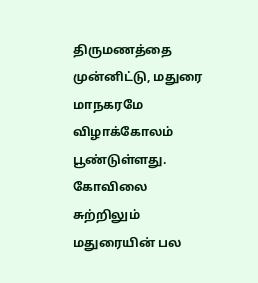திருமணத்தை முன்னிட்டு, மதுரை மாநகரமே விழாக்கோலம் பூண்டுள்ளது. கோவிலை சுற்றிலும் மதுரையின் பல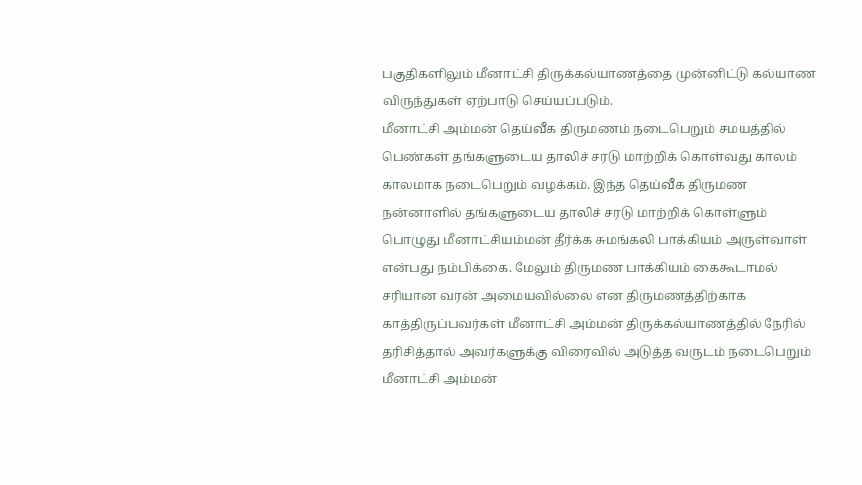பகுதிகளிலும் மீனாட்சி திருக்கல்யாணத்தை முன்னிட்டு கல்யாண விருந்துகள் ஏற்பாடு செய்யப்படும்.
மீனாட்சி அம்மன் தெய்வீக திருமணம் நடைபெறும் சமயத்தில் பெண்கள் தங்களுடைய தாலிச் சரடு மாற்றிக் கொள்வது காலம் காலமாக நடைபெறும் வழக்கம். இந்த தெய்வீக திருமண நன்னாளில் தங்களுடைய தாலிச் சரடு மாற்றிக் கொள்ளும் பொழுது மீனாட்சியம்மன் தீர்க்க சுமங்கலி பாக்கியம் அருள்வாள் என்பது நம்பிக்கை. மேலும் திருமண பாக்கியம் கைகூடாமல் சரியான வரன் அமையவில்லை என திருமணத்திற்காக காத்திருப்பவர்கள் மீனாட்சி அம்மன் திருக்கல்யாணத்தில் நேரில் தரிசித்தால் அவர்களுக்கு விரைவில் அடுத்த வருடம் நடைபெறும் மீனாட்சி அம்மன்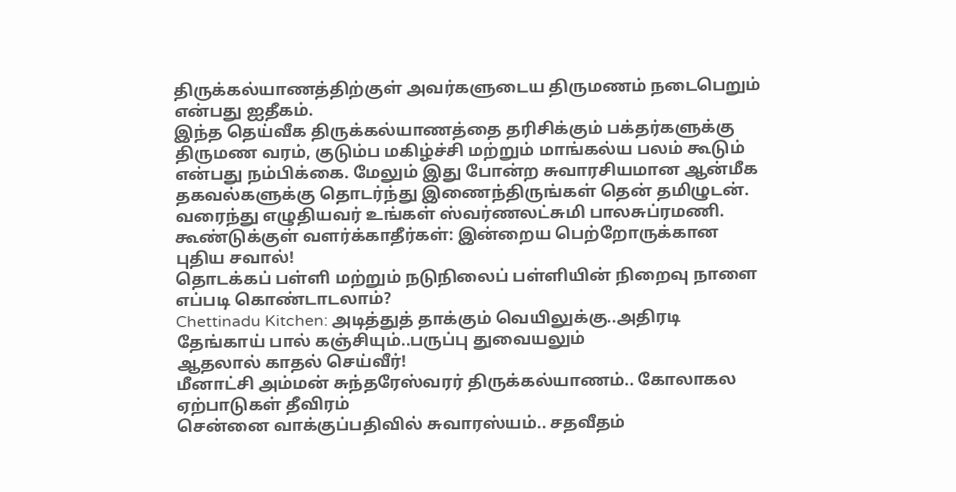திருக்கல்யாணத்திற்குள் அவர்களுடைய திருமணம் நடைபெறும் என்பது ஐதீகம்.
இந்த தெய்வீக திருக்கல்யாணத்தை தரிசிக்கும் பக்தர்களுக்கு திருமண வரம், குடும்ப மகிழ்ச்சி மற்றும் மாங்கல்ய பலம் கூடும் என்பது நம்பிக்கை. மேலும் இது போன்ற சுவாரசியமான ஆன்மீக தகவல்களுக்கு தொடர்ந்து இணைந்திருங்கள் தென் தமிழுடன். வரைந்து எழுதியவர் உங்கள் ஸ்வர்ணலட்சுமி பாலசுப்ரமணி.
கூண்டுக்குள் வளர்க்காதீர்கள்: இன்றைய பெற்றோருக்கான புதிய சவால்!
தொடக்கப் பள்ளி மற்றும் நடுநிலைப் பள்ளியின் நிறைவு நாளை எப்படி கொண்டாடலாம்?
Chettinadu Kitchen: அடித்துத் தாக்கும் வெயிலுக்கு..அதிரடி தேங்காய் பால் கஞ்சியும்..பருப்பு துவையலும்
ஆதலால் காதல் செய்வீர்!
மீனாட்சி அம்மன் சுந்தரேஸ்வரர் திருக்கல்யாணம்.. கோலாகல ஏற்பாடுகள் தீவிரம்
சென்னை வாக்குப்பதிவில் சுவாரஸ்யம்.. சதவீதம்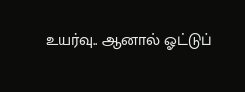உயர்வு.. ஆனால் ஓட்டுப்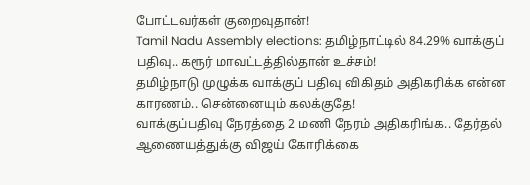போட்டவர்கள் குறைவுதான்!
Tamil Nadu Assembly elections: தமிழ்நாட்டில் 84.29% வாக்குப் பதிவு.. கரூர் மாவட்டத்தில்தான் உச்சம்!
தமிழ்நாடு முழுக்க வாக்குப் பதிவு விகிதம் அதிகரிக்க என்ன காரணம்.. சென்னையும் கலக்குதே!
வாக்குப்பதிவு நேரத்தை 2 மணி நேரம் அதிகரிங்க.. தேர்தல் ஆணையத்துக்கு விஜய் கோரிக்கை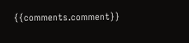{{comments.comment}}